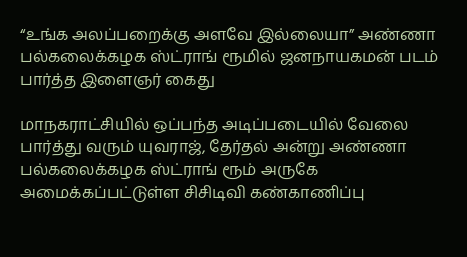“உங்க அலப்பறைக்கு அளவே இல்லையா” அண்ணா பல்கலைக்கழக ஸ்ட்ராங் ரூமில் ஜனநாயகமன் படம் பார்த்த இளைஞர் கைது

மாநகராட்சியில் ஒப்பந்த அடிப்படையில் வேலை பார்த்து வரும் யுவராஜ், தேர்தல் அன்று அண்ணா பல்கலைக்கழக ஸ்ட்ராங் ரூம் அருகே அமைக்கப்பட்டுள்ள சிசிடிவி கண்காணிப்பு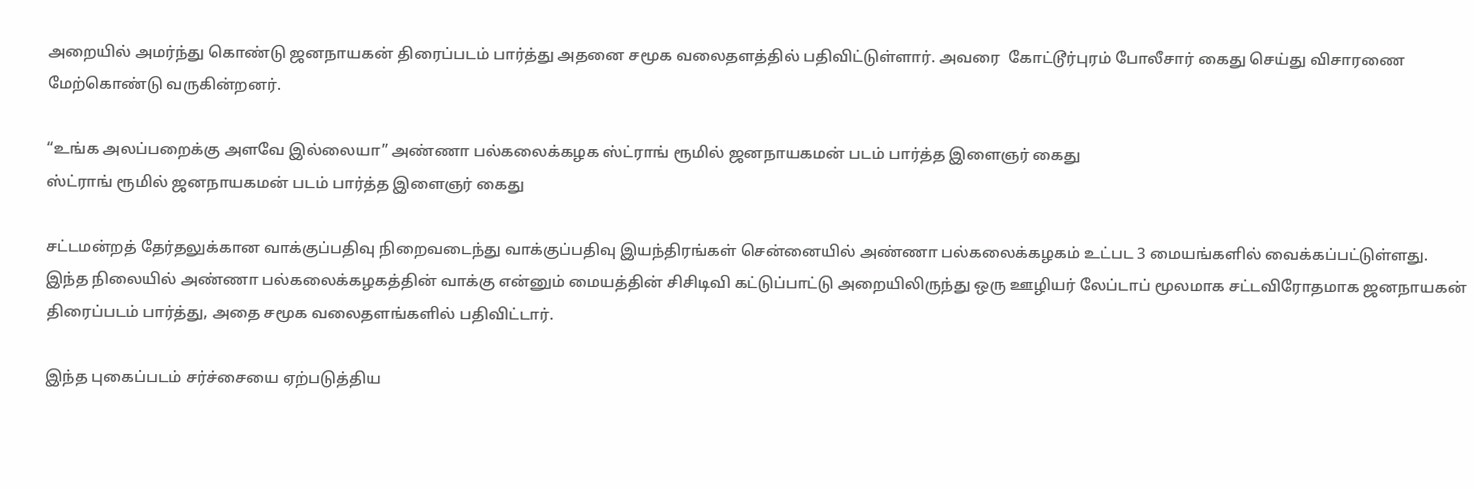அறையில் அமர்ந்து கொண்டு ஜனநாயகன் திரைப்படம் பார்த்து அதனை சமூக வலைதளத்தில் பதிவிட்டுள்ளார். அவரை  கோட்டூர்புரம் போலீசார் கைது செய்து விசாரணை மேற்கொண்டு வருகின்றனர்.

“உங்க அலப்பறைக்கு அளவே இல்லையா” அண்ணா பல்கலைக்கழக ஸ்ட்ராங் ரூமில் ஜனநாயகமன் படம் பார்த்த இளைஞர் கைது
ஸ்ட்ராங் ரூமில் ஜனநாயகமன் படம் பார்த்த இளைஞர் கைது

சட்டமன்றத் தேர்தலுக்கான வாக்குப்பதிவு நிறைவடைந்து வாக்குப்பதிவு இயந்திரங்கள் சென்னையில் அண்ணா பல்கலைக்கழகம் உட்பட 3 மையங்களில் வைக்கப்பட்டுள்ளது. இந்த நிலையில் அண்ணா பல்கலைக்கழகத்தின் வாக்கு என்னும் மையத்தின் சிசிடிவி கட்டுப்பாட்டு அறையிலிருந்து ஒரு ஊழியர் லேப்டாப் மூலமாக சட்டவிரோதமாக ஜனநாயகன் திரைப்படம் பார்த்து, அதை சமூக வலைதளங்களில் பதிவிட்டார்.

இந்த புகைப்படம் சர்ச்சையை ஏற்படுத்திய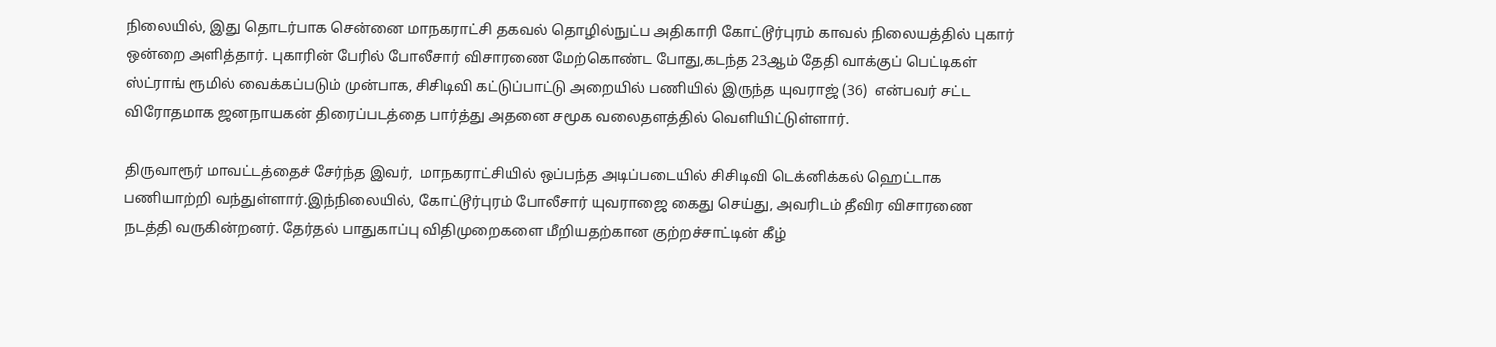நிலையில், இது தொடர்பாக சென்னை மாநகராட்சி தகவல் தொழில்நுட்ப அதிகாரி கோட்டூர்புரம் காவல் நிலையத்தில் புகார் ஒன்றை அளித்தார். புகாரின் பேரில் போலீசார் விசாரணை மேற்கொண்ட போது,கடந்த 23ஆம் தேதி வாக்குப் பெட்டிகள் ஸ்ட்ராங் ரூமில் வைக்கப்படும் முன்பாக, சிசிடிவி கட்டுப்பாட்டு அறையில் பணியில் இருந்த யுவராஜ் (36)  என்பவர் சட்ட விரோதமாக ஜனநாயகன் திரைப்படத்தை பார்த்து அதனை சமூக வலைதளத்தில் வெளியிட்டுள்ளார்.

திருவாரூர் மாவட்டத்தைச் சேர்ந்த இவர்,  மாநகராட்சியில் ஒப்பந்த அடிப்படையில் சிசிடிவி டெக்னிக்கல் ஹெட்டாக பணியாற்றி வந்துள்ளார்.இந்நிலையில், கோட்டூர்புரம் போலீசார் யுவராஜை கைது செய்து, அவரிடம் தீவிர விசாரணை நடத்தி வருகின்றனர். தேர்தல் பாதுகாப்பு விதிமுறைகளை மீறியதற்கான குற்றச்சாட்டின் கீழ்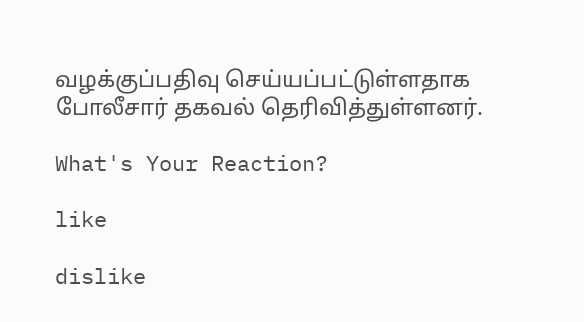வழக்குப்பதிவு செய்யப்பட்டுள்ளதாக போலீசார் தகவல் தெரிவித்துள்ளனர்.

What's Your Reaction?

like

dislike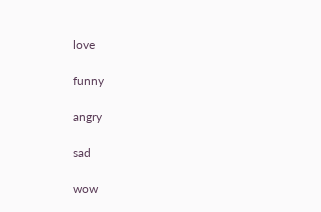love

funny

angry

sad

wow